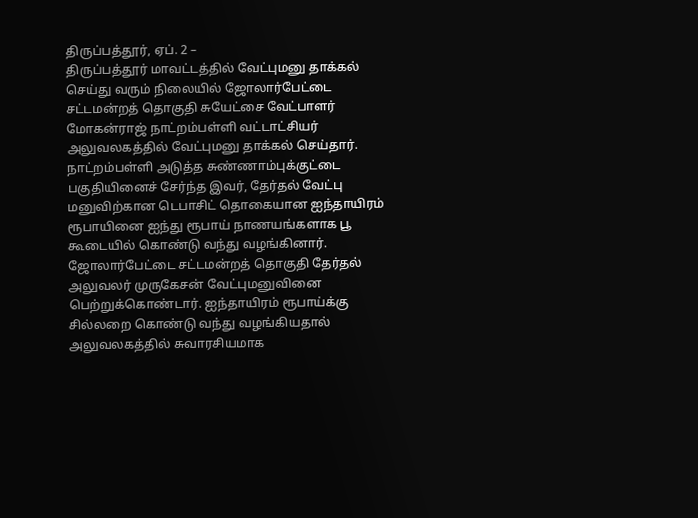திருப்பத்தூர், ஏப். 2 –
திருப்பத்தூர் மாவட்டத்தில் வேட்புமனு தாக்கல் செய்து வரும் நிலையில் ஜோலார்பேட்டை சட்டமன்றத் தொகுதி சுயேட்சை வேட்பாளர் மோகன்ராஜ் நாட்றம்பள்ளி வட்டாட்சியர் அலுவலகத்தில் வேட்புமனு தாக்கல் செய்தார்.
நாட்றம்பள்ளி அடுத்த சுண்ணாம்புக்குட்டை பகுதியினைச் சேர்ந்த இவர், தேர்தல் வேட்பு மனுவிற்கான டெபாசிட் தொகையான ஐந்தாயிரம் ரூபாயினை ஐந்து ரூபாய் நாணயங்களாக பூ கூடையில் கொண்டு வந்து வழங்கினார்.
ஜோலார்பேட்டை சட்டமன்றத் தொகுதி தேர்தல் அலுவலர் முருகேசன் வேட்புமனுவினை பெற்றுக்கொண்டார். ஐந்தாயிரம் ரூபாய்க்கு சில்லறை கொண்டு வந்து வழங்கியதால் அலுவலகத்தில் சுவாரசியமாக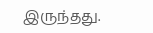இருந்தது.